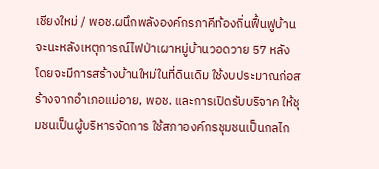เชียงใหม่ / พอช.ผนึกพลังองค์กรภาคีท้องถิ่นฟื้นฟูบ้านจะนะหลังเหตุการณ์ไฟป่าเผาหมู่บ้านวอดวาย 57 หลัง โดยจะมีการสร้างบ้านใหม่ในที่ดินเดิม ใช้งบประมาณก่อสร้างจากอำเภอแม่อาย, พอช. และการเปิดรับบริจาค ให้ชุมชนเป็นผู้บริหารจัดการ ใช้สภาองค์กรชุมชนเป็นกลไก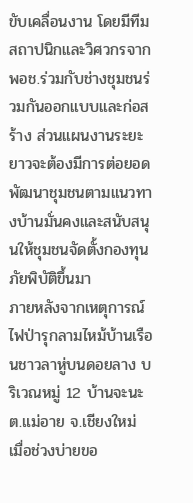ขับเคลื่อนงาน โดยมีทีมสถาปนิกและวิศวกรจาก พอช.ร่วมกับช่างชุมชนร่วมกันออกแบบและก่อสร้าง ส่วนแผนงานระยะยาวจะต้องมีการต่อยอดพัฒนาชุมชนตามแนวทางบ้านมั่นคงและสนับสนุนให้ชุมชนจัดตั้งกองทุนภัยพิบัติขึ้นมา
ภายหลังจากเหตุการณ์ไฟป่ารุกลามไหม้บ้านเรือนชาวลาหู่บนดอยลาง บริเวณหมู่ 12 บ้านจะนะ ต.แม่อาย จ.เชียงใหม่ เมื่อช่วงบ่ายขอ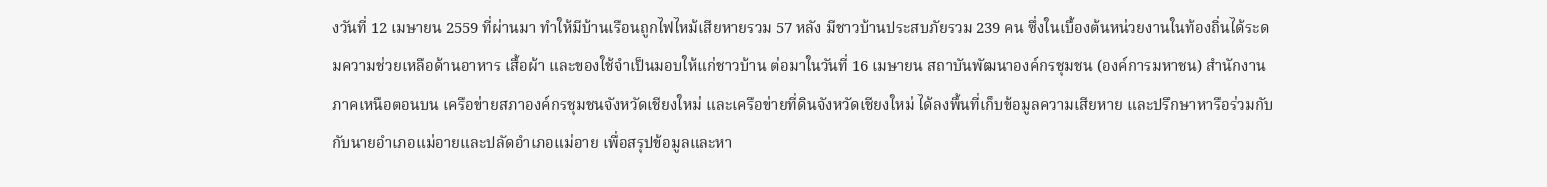งวันที่ 12 เมษายน 2559 ที่ผ่านมา ทำให้มีบ้านเรือนถูกไฟไหม้เสียหายรวม 57 หลัง มีชาวบ้านประสบภัยรวม 239 คน ซึ่งในเบื้องต้นหน่วยงานในท้องถิ่นได้ระดมความช่วยเหลือด้านอาหาร เสื้อผ้า และของใช้จำเป็นมอบให้แก่ชาวบ้าน ต่อมาในวันที่ 16 เมษายน สถาบันพัฒนาองค์กรชุมชน (องค์การมหาชน) สำนักงานภาคเหนือตอนบน เครือข่ายสภาองค์กรชุมชนจังหวัดเชียงใหม่ และเครือข่ายที่ดินจังหวัดเชียงใหม่ ได้ลงพื้นที่เก็บข้อมูลความเสียหาย และปรึกษาหารือร่วมกับกับนายอำเภอแม่อายและปลัดอำเภอแม่อาย เพื่อสรุปข้อมูลและหา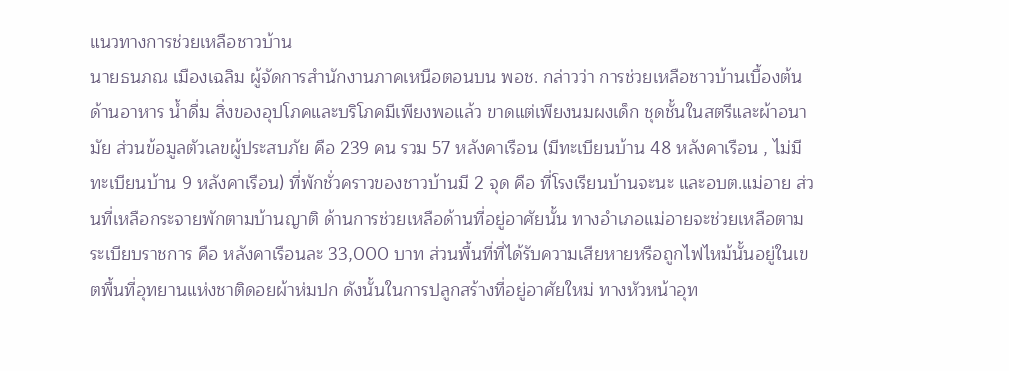แนวทางการช่วยเหลือชาวบ้าน
นายธนภณ เมืองเฉลิม ผู้จัดการสำนักงานภาคเหนือตอนบน พอช. กล่าวว่า การช่วยเหลือชาวบ้านเบื้องต้น ด้านอาหาร น้ำดื่ม สิ่งของอุปโภคและบริโภคมีเพียงพอแล้ว ขาดแต่เพียงนมผงเด็ก ชุดชั้นในสตรีและผ้าอนามัย ส่วนข้อมูลตัวเลขผู้ประสบภัย คือ 239 คน รวม 57 หลังคาเรือน (มีทะเบียนบ้าน 48 หลังคาเรือน , ไม่มีทะเบียนบ้าน 9 หลังคาเรือน) ที่พักชั่วคราวของชาวบ้านมี 2 จุด คือ ที่โรงเรียนบ้านจะนะ และอบต.แม่อาย ส่วนที่เหลือกระจายพักตามบ้านญาติ ด้านการช่วยเหลือด้านที่อยู่อาศัยนั้น ทางอำเภอแม่อายจะช่วยเหลือตามระเบียบราชการ คือ หลังคาเรือนละ 33,000 บาท ส่วนพื้นที่ที่ได้รับความเสียหายหรือถูกไฟไหม้นั้นอยู่ในเขตพื้นที่อุทยานแห่งชาติดอยผ้าห่มปก ดังนั้นในการปลูกสร้างที่อยู่อาศัยใหม่ ทางหัวหน้าอุท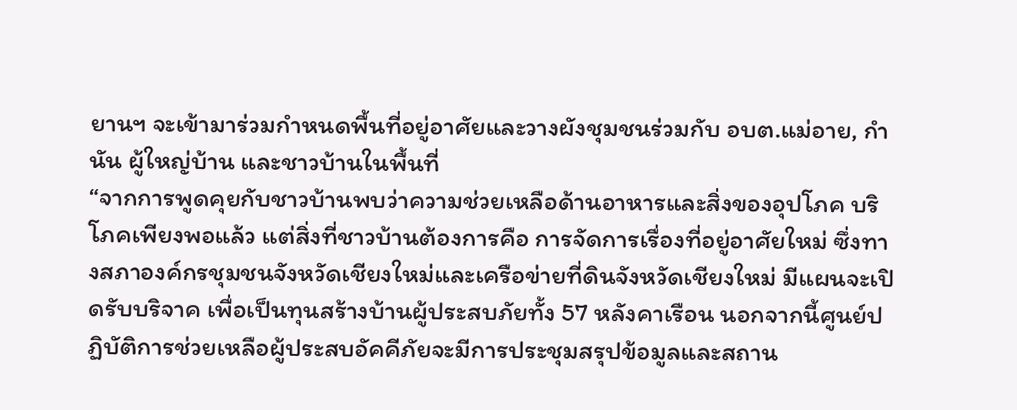ยานฯ จะเข้ามาร่วมกำหนดพื้นที่อยู่อาศัยและวางผังชุมชนร่วมกับ อบต.แม่อาย, กำนัน ผู้ใหญ่บ้าน และชาวบ้านในพื้นที่
“จากการพูดคุยกับชาวบ้านพบว่าความช่วยเหลือด้านอาหารและสิ่งของอุปโภค บริโภคเพียงพอแล้ว แต่สิ่งที่ชาวบ้านต้องการคือ การจัดการเรื่องที่อยู่อาศัยใหม่ ซึ่งทางสภาองค์กรชุมชนจังหวัดเชียงใหม่และเครือข่ายที่ดินจังหวัดเชียงใหม่ มีแผนจะเปิดรับบริจาค เพื่อเป็นทุนสร้างบ้านผู้ประสบภัยทั้ง 57 หลังคาเรือน นอกจากนี้ศูนย์ปฏิบัติการช่วยเหลือผู้ประสบอัคคีภัยจะมีการประชุมสรุปข้อมูลและสถาน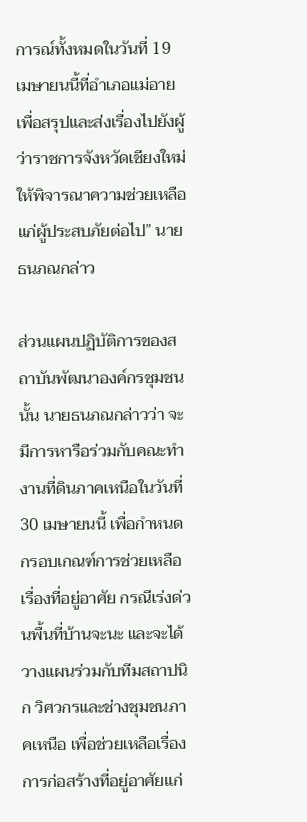การณ์ทั้งหมดในวันที่ 19 เมษายนนี้ที่อำเภอแม่อาย เพื่อสรุปและส่งเรื่องไปยังผู้ว่าราชการจังหวัดเชียงใหม่ให้พิจารณาความช่วยเหลือแก่ผู้ประสบภัยต่อไป” นายธนภณกล่าว

ส่วนแผนปฏิบัติการของสถาบันพัฒนาองค์กรชุมชนนั้น นายธนภณกล่าวว่า จะมีการหารือร่วมกับคณะทำงานที่ดินภาคเหนือในวันที่ 30 เมษายนนี้ เพื่อกำหนดกรอบเกณฑ์การช่วยเหลือเรื่องที่อยู่อาศัย กรณีเร่งด่วนพื้นที่บ้านจะนะ และจะได้วางแผนร่วมกับทีมสถาปนิก วิศวกรและช่างชุมชนภาคเหนือ เพื่อช่วยเหลือเรื่องการก่อสร้างที่อยู่อาศัยแก่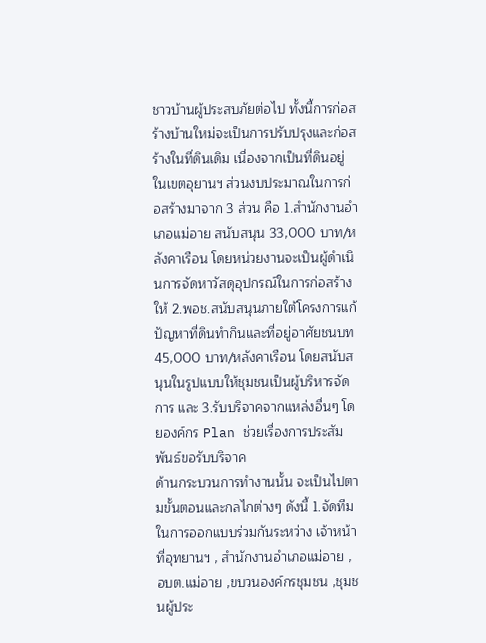ชาวบ้านผู้ประสบภัยต่อไป ทั้งนี้การก่อสร้างบ้านใหม่จะเป็นการปรับปรุงและก่อสร้างในที่ดินเดิม เนื่องจากเป็นที่ดินอยู่ในเขตอุยานฯ ส่วนงบประมาณในการก่อสร้างมาจาก 3 ส่วน คือ 1.สำนักงานอำเภอแม่อาย สนับสนุน 33,000 บาท/หลังคาเรือน โดยหน่วยงานจะเป็นผู้ดำเนินการจัดหาวัสดุอุปกรณ์ในการก่อสร้างให้ 2.พอช.สนับสนุนภายใต้โครงการแก้ปัญหาที่ดินทำกินและที่อยู่อาศัยชนบท 45,000 บาท/หลังคาเรือน โดยสนับสนุนในรูปแบบให้ชุมชนเป็นผู้บริหารจัดการ และ 3.รับบริจาคจากแหล่งอื่นๆ โดยองค์กร Plan ช่วยเรื่องการประสัมพันธ์ขอรับบริจาค
ด้านกระบวนการทำงานนั้น จะเป็นไปตามขั้นตอนและกลไกต่างๆ ดังนี้ 1.จัดทีมในการออกแบบร่วมกันระหว่าง เจ้าหน้าที่อุทยานฯ , สำนักงานอำเภอแม่อาย , อบต.แม่อาย ,ขบวนองค์กรชุมชน ,ชุมชนผู้ประ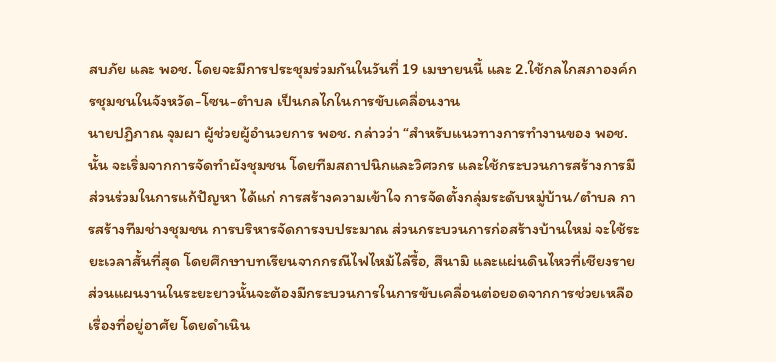สบภัย และ พอช. โดยจะมีการประชุมร่วมกันในวันที่ 19 เมษายนนี้ และ 2.ใช้กลไกสภาองค์กรชุมชนในจังหวัด-โซน-ตำบล เป็นกลไกในการขับเคลื่อนงาน
นายปฏิภาณ จุมผา ผู้ช่วยผู้อำนวยการ พอช. กล่าวว่า “สำหรับแนวทางการทำงานของ พอช. นั้น จะเริ่มจากการจัดทำผังชุมชน โดยทีมสถาปนิกและวิศวกร และใช้กระบวนการสร้างการมีส่วนร่วมในการแก้ปัญหา ได้แก่ การสร้างความเข้าใจ การจัดตั้งกลุ่มระดับหมู่บ้าน/ตำบล การสร้างทีมช่างชุมชน การบริหารจัดการงบประมาณ ส่วนกระบวนการก่อสร้างบ้านใหม่ จะใช้ระยะเวลาสั้นที่สุด โดยศึกษาบทเรียนจากกรณีไฟไหม้ไล่รื้อ, สึนามิ และแผ่นดินไหวที่เชียงราย ส่วนแผนงานในระยะยาวนั้นจะต้องมีกระบวนการในการขับเคลื่อนต่อยอดจากการช่วยเหลือเรื่องที่อยู่อาศัย โดยดำเนิน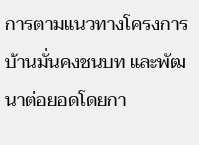การตามแนวทางโครงการบ้านมั่นคงชนบท และพัฒนาต่อยอดโดยกา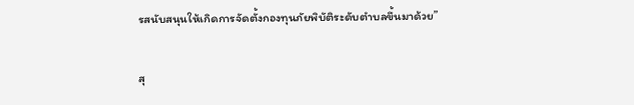รสนับสนุนให้เกิดการจัดตั้งกองทุนภัยพิบัติระดับตำบลขึ้นมาด้วย”

สุ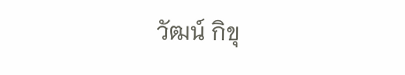วัฒน์ กิขุ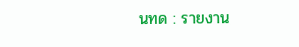นทด : รายงาน